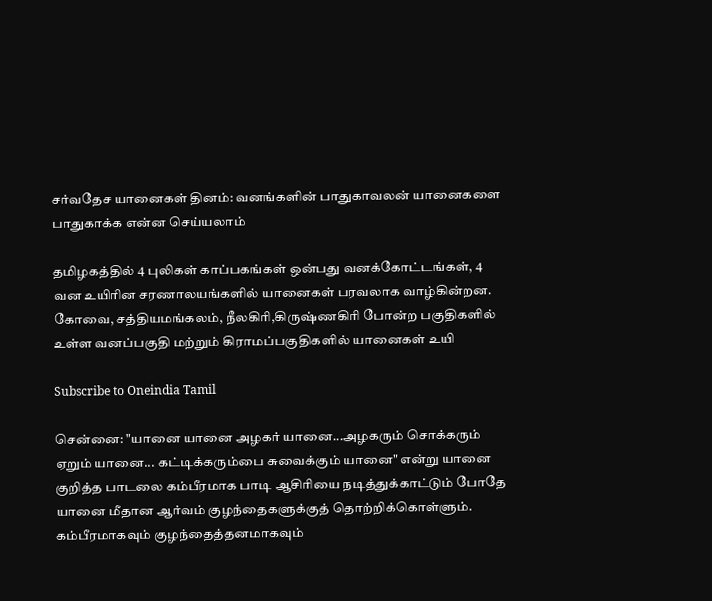சர்வதேச யானைகள் தினம்: வனங்களின் பாதுகாவலன் யானைகளை பாதுகாக்க என்ன செய்யலாம்

தமிழகத்தில் 4 புலிகள் காப்பகங்கள் ஒன்பது வனக்கோட்டங்கள், 4 வன உயிரின சரணாலயங்களில் யானைகள் பரவலாக வாழ்கின்றன. கோவை, சத்தியமங்கலம், நீலகிரி,கிருஷ்ணகிரி போன்ற பகுதிகளில் உள்ள வனப்பகுதி மற்றும் கிராமப்பகுதிகளில் யானைகள் உயி

Subscribe to Oneindia Tamil

சென்னை: "யானை யானை அழகர் யானை...அழகரும் சொக்கரும் ஏறும் யானை... கட்டிக்கரும்பை சுவைக்கும் யானை" என்று யானை குறித்த பாடலை கம்பீரமாக பாடி ஆசிரியை நடித்துக்காட்டும் போதே யானை மீதான ஆர்வம் குழந்தைகளுக்குத் தொற்றிக்கொள்ளும். கம்பீரமாகவும் குழந்தைத்தனமாகவும்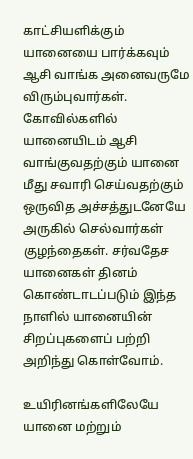காட்சியளிக்கும் யானையை பார்க்கவும் ஆசி வாங்க அனைவருமே விரும்புவார்கள். கோவில்களில் யானையிடம் ஆசி வாங்குவதற்கும் யானை மீது சவாரி செய்வதற்கும் ஒருவித அச்சத்துடனேயே அருகில் செல்வார்கள் குழந்தைகள். சர்வதேச யானைகள் தினம் கொண்டாடப்படும் இந்த நாளில் யானையின் சிறப்புகளைப் பற்றி அறிந்து கொள்வோம்.

உயிரினங்களிலேயே யானை மற்றும்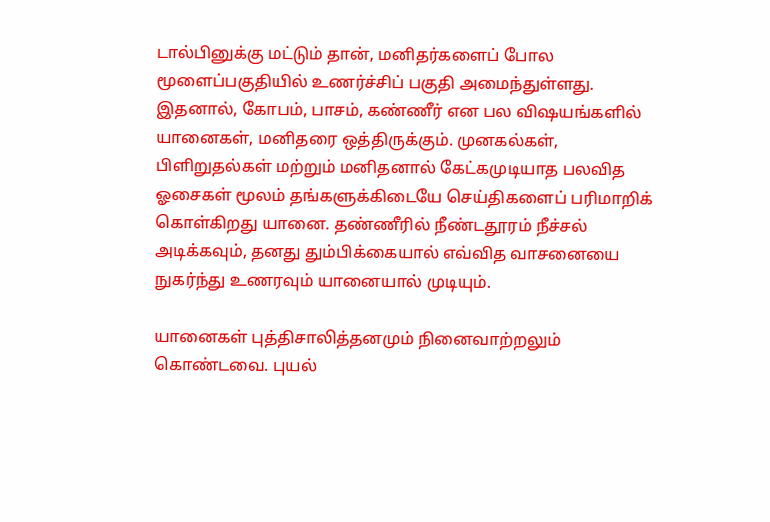டால்பினுக்கு மட்டும் தான், மனிதர்களைப் போல மூளைப்பகுதியில் உணர்ச்சிப் பகுதி அமைந்துள்ளது. இதனால், கோபம், பாசம், கண்ணீர் என பல விஷயங்களில் யானைகள், மனிதரை ஒத்திருக்கும். முனகல்கள், பிளிறுதல்கள் மற்றும் மனிதனால் கேட்கமுடியாத பலவித ஓசைகள் மூலம் தங்களுக்கிடையே செய்திகளைப் பரிமாறிக் கொள்கிறது யானை. தண்ணீரில் நீண்டதூரம் நீச்சல் அடிக்கவும், தனது தும்பிக்கையால் எவ்வித வாசனையை நுகர்ந்து உணரவும் யானையால் முடியும்.

யானைகள் புத்திசாலித்தனமும் நினைவாற்றலும் கொண்டவை. புயல்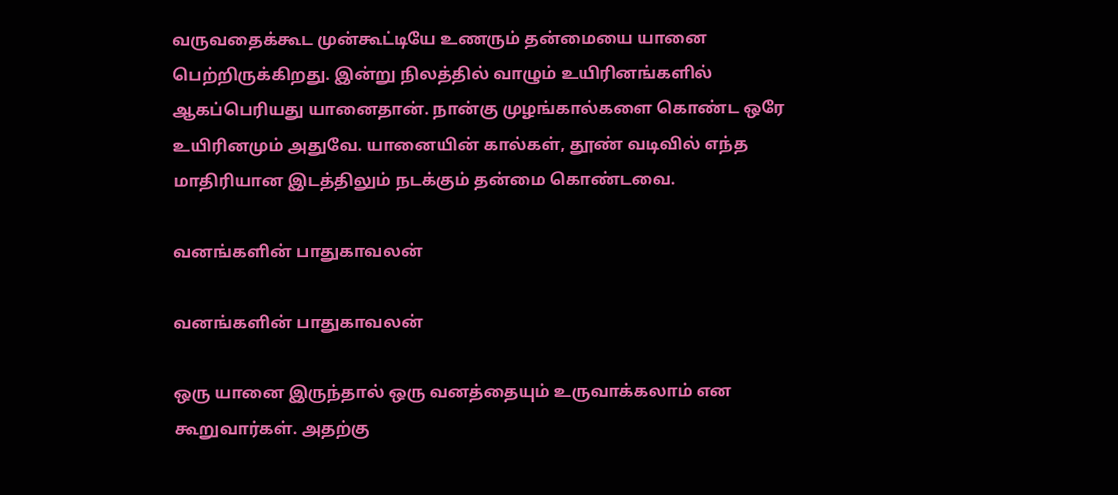வருவதைக்கூட முன்கூட்டியே உணரும் தன்மையை யானை பெற்றிருக்கிறது. இன்று நிலத்தில் வாழும் உயிரினங்களில் ஆகப்பெரியது யானைதான். நான்கு முழங்கால்களை கொண்ட ஒரே உயிரினமும் அதுவே. யானையின் கால்கள், தூண் வடிவில் எந்த மாதிரியான இடத்திலும் நடக்கும் தன்மை கொண்டவை.

வனங்களின் பாதுகாவலன்

வனங்களின் பாதுகாவலன்

ஒரு யானை இருந்தால் ஒரு வனத்தையும் உருவாக்கலாம் என கூறுவார்கள். அதற்கு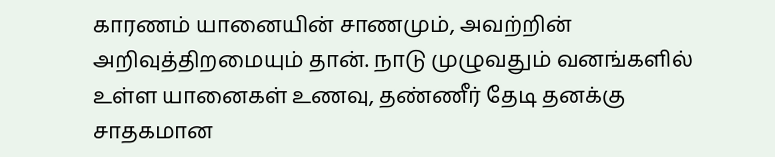காரணம் யானையின் சாணமும், அவற்றின் அறிவுத்திறமையும் தான். நாடு முழுவதும் வனங்களில் உள்ள யானைகள் உணவு, தண்ணீர் தேடி தனக்கு சாதகமான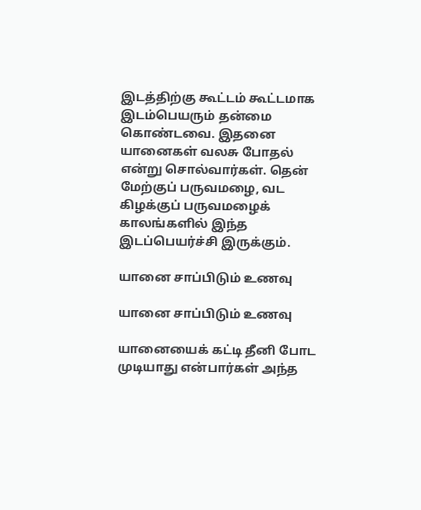இடத்திற்கு கூட்டம் கூட்டமாக இடம்பெயரும் தன்மை கொண்டவை. இதனை யானைகள் வலசு போதல் என்று சொல்வார்கள். தென் மேற்குப் பருவமழை, வட கிழக்குப் பருவமழைக் காலங்களில் இந்த இடப்பெயர்ச்சி இருக்கும்.

யானை சாப்பிடும் உணவு

யானை சாப்பிடும் உணவு

யானையைக் கட்டி தீனி போட முடியாது என்பார்கள் அந்த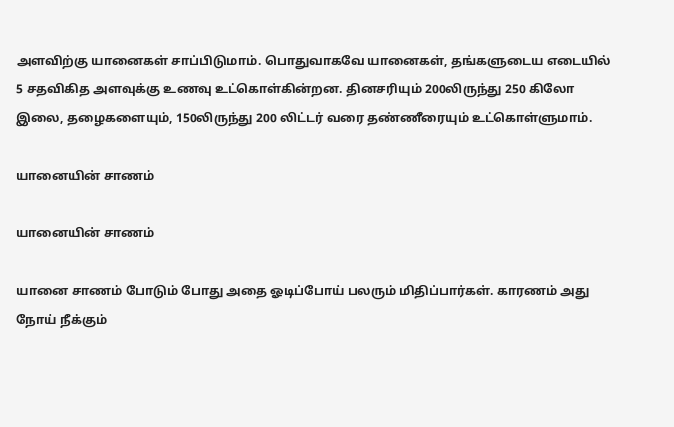அளவிற்கு யானைகள் சாப்பிடுமாம். பொதுவாகவே யானைகள், தங்களுடைய எடையில் 5 சதவிகித அளவுக்கு உணவு உட்கொள்கின்றன. தினசரியும் 200லிருந்து 250 கிலோ இலை, தழைகளையும், 150லிருந்து 200 லிட்டர் வரை தண்ணீரையும் உட்கொள்ளுமாம்.

யானையின் சாணம்

யானையின் சாணம்

யானை சாணம் போடும் போது அதை ஓடிப்போய் பலரும் மிதிப்பார்கள். காரணம் அது நோய் நீக்கும்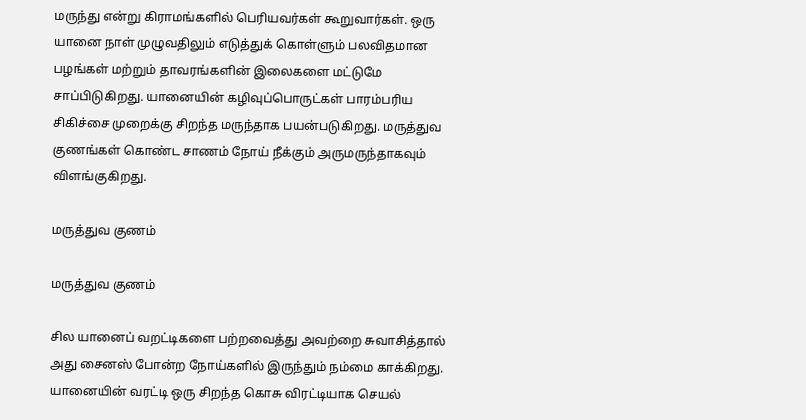மருந்து என்று கிராமங்களில் பெரியவர்கள் கூறுவார்கள். ஒரு யானை நாள் முழுவதிலும் எடுத்துக் கொள்ளும் பலவிதமான பழங்கள் மற்றும் தாவரங்களின் இலைகளை மட்டுமே சாப்பிடுகிறது. யானையின் கழிவுப்பொருட்கள் பாரம்பரிய சிகிச்சை முறைக்கு சிறந்த மருந்தாக பயன்படுகிறது. மருத்துவ குணங்கள் கொண்ட சாணம் நோய் நீக்கும் அருமருந்தாகவும் விளங்குகிறது.

மருத்துவ குணம்

மருத்துவ குணம்

சில யானைப் வறட்டிகளை பற்றவைத்து அவற்றை சுவாசித்தால் அது சைனஸ் போன்ற நோய்களில் இருந்தும் நம்மை காக்கிறது. யானையின் வரட்டி ஒரு சிறந்த கொசு விரட்டியாக செயல்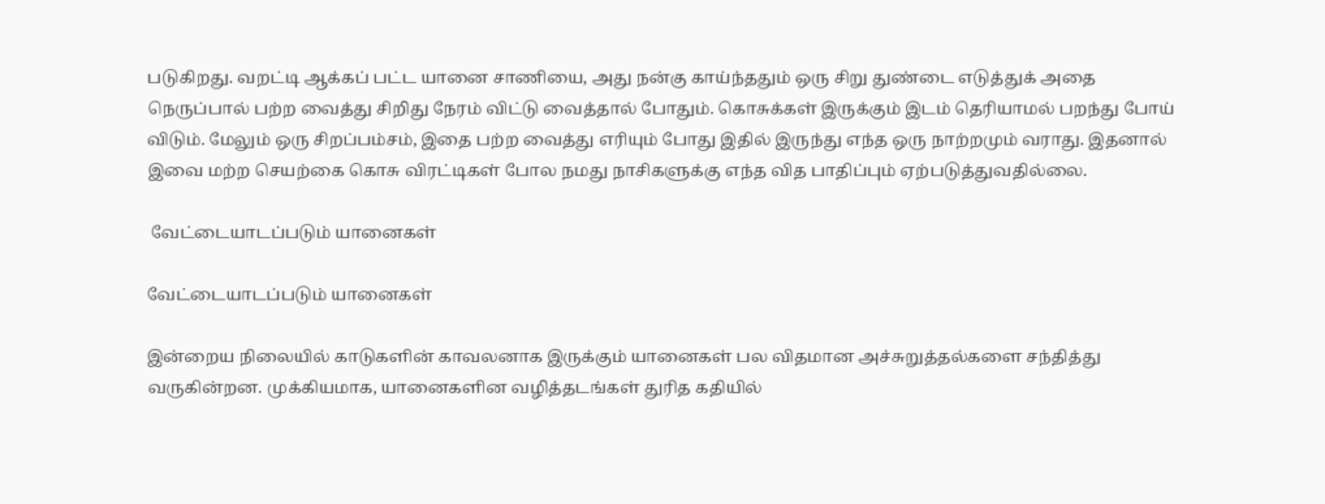படுகிறது. வறட்டி ஆக்கப் பட்ட யானை சாணியை, அது நன்கு காய்ந்ததும் ஒரு சிறு துண்டை எடுத்துக் அதை நெருப்பால் பற்ற வைத்து சிறிது நேரம் விட்டு வைத்தால் போதும். கொசுக்கள் இருக்கும் இடம் தெரியாமல் பறந்து போய் விடும். மேலும் ஒரு சிறப்பம்சம், இதை பற்ற வைத்து எரியும் போது இதில் இருந்து எந்த ஒரு நாற்றமும் வராது. இதனால் இவை மற்ற செயற்கை கொசு விரட்டிகள் போல நமது நாசிகளுக்கு எந்த வித பாதிப்பும் ஏற்படுத்துவதில்லை.

 வேட்டையாடப்படும் யானைகள்

வேட்டையாடப்படும் யானைகள்

இன்றைய நிலையில் காடுகளின் காவலனாக இருக்கும் யானைகள் பல விதமான அச்சுறுத்தல்களை சந்தித்து வருகின்றன. முக்கியமாக, யானைகளின வழித்தடங்கள் துரித கதியில்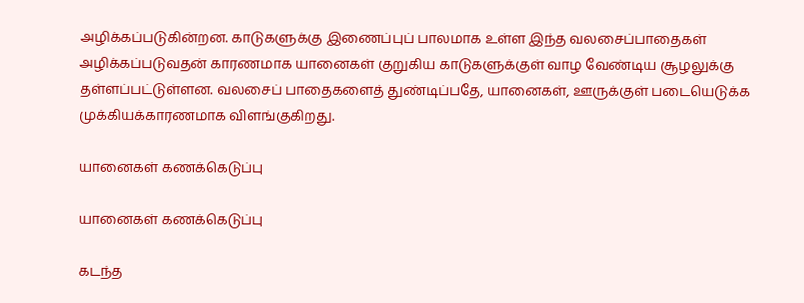அழிக்கப்படுகின்றன. காடுகளுக்கு இணைப்புப் பாலமாக உள்ள இந்த வலசைப்பாதைகள் அழிக்கப்படுவதன் காரணமாக யானைகள் குறுகிய காடுகளுக்குள் வாழ வேண்டிய சூழலுக்கு தள்ளப்பட்டுள்ளன. வலசைப் பாதைகளைத் துண்டிப்பதே, யானைகள், ஊருக்குள் படையெடுக்க முக்கியக்காரணமாக விளங்குகிறது.

யானைகள் கணக்கெடுப்பு

யானைகள் கணக்கெடுப்பு

கடந்த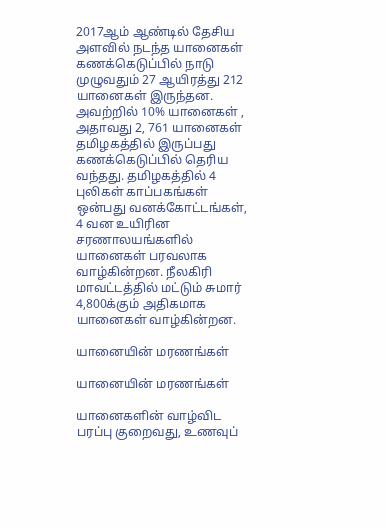2017ஆம் ஆண்டில் தேசிய அளவில் நடந்த யானைகள் கணக்கெடுப்பில் நாடு முழுவதும் 27 ஆயிரத்து 212 யானைகள் இருந்தன. அவற்றில் 10% யானைகள் , அதாவது 2, 761 யானைகள் தமிழகத்தில் இருப்பது கணக்கெடுப்பில் தெரிய வந்தது. தமிழகத்தில் 4 புலிகள் காப்பகங்கள் ஒன்பது வனக்கோட்டங்கள், 4 வன உயிரின சரணாலயங்களில் யானைகள் பரவலாக வாழ்கின்றன. நீலகிரி மாவட்டத்தில் மட்டும் சுமார் 4,800க்கும் அதிகமாக யானைகள் வாழ்கின்றன.

யானையின் மரணங்கள்

யானையின் மரணங்கள்

யானைகளின் வாழ்விட பரப்பு குறைவது, உணவுப்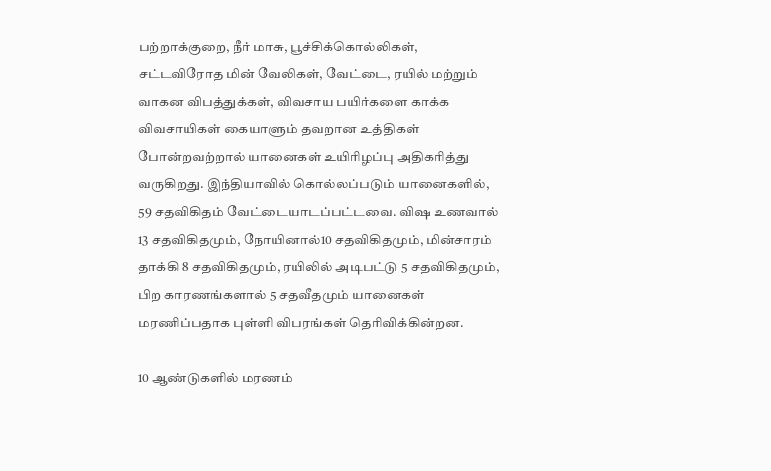பற்றாக்குறை, நீர் மாசு, பூச்சிக்கொல்லிகள், சட்டவிரோத மின் வேலிகள், வேட்டை, ரயில் மற்றும் வாகன விபத்துக்கள், விவசாய பயிர்களை காக்க விவசாயிகள் கையாளும் தவறான உத்திகள் போன்றவற்றால் யானைகள் உயிரிழப்பு அதிகரித்து வருகிறது. இந்தியாவில் கொல்லப்படும் யானைகளில், 59 சதவிகிதம் வேட்டையாடப்பட்டவை. விஷ உணவால் 13 சதவிகிதமும், நோயினால்10 சதவிகிதமும், மின்சாரம் தாக்கி 8 சதவிகிதமும், ரயிலில் அடிபட்டு 5 சதவிகிதமும், பிற காரணங்களால் 5 சதவீதமும் யானைகள் மரணிப்பதாக புள்ளி விபரங்கள் தெரிவிக்கின்றன.

10 ஆண்டுகளில் மரணம்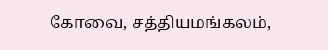கோவை, சத்தியமங்கலம்,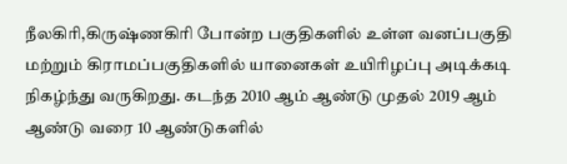நீலகிரி,கிருஷ்ணகிரி போன்ற பகுதிகளில் உள்ள வனப்பகுதி மற்றும் கிராமப்பகுதிகளில் யானைகள் உயிரிழப்பு அடிக்கடி நிகழ்ந்து வருகிறது. கடந்த 2010 ஆம் ஆண்டு முதல் 2019 ஆம் ஆண்டு வரை 10 ஆண்டுகளில்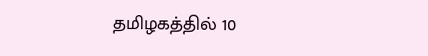தமிழகத்தில் 10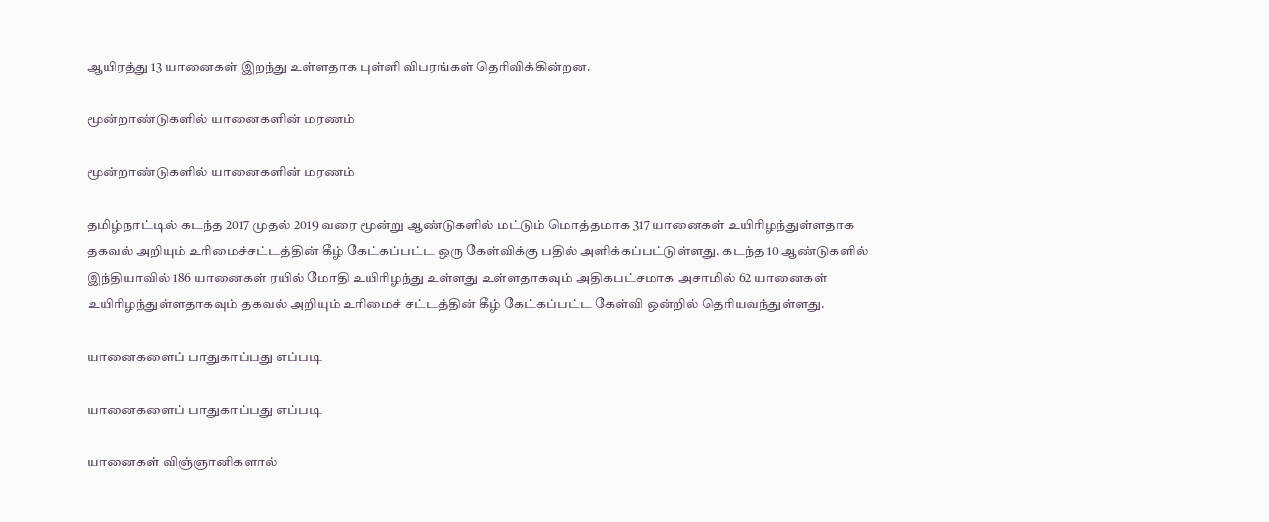ஆயிரத்து 13 யானைகள் இறந்து உள்ளதாக புள்ளி விபரங்கள் தெரிவிக்கின்றன.

மூன்றாண்டுகளில் யானைகளின் மரணம்

மூன்றாண்டுகளில் யானைகளின் மரணம்

தமிழ்நாட்டில் கடந்த 2017 முதல் 2019 வரை மூன்று ஆண்டுகளில் மட்டும் மொத்தமாக 317 யானைகள் உயிரிழந்துள்ளதாக தகவல் அறியும் உரிமைச்சட்டத்தின் கீழ் கேட்கப்பட்ட ஒரு கேள்விக்கு பதில் அளிக்கப்பட்டுள்ளது. கடந்த 10 ஆண்டுகளில் இந்தியாவில் 186 யானைகள் ரயில் மோதி உயிரிழந்து உள்ளது உள்ளதாகவும் அதிகபட்சமாக அசாமில் 62 யானைகள் உயிரிழந்துள்ளதாகவும் தகவல் அறியும் உரிமைச் சட்டத்தின் கீழ் கேட்கப்பட்ட கேள்வி ஒன்றில் தெரியவந்துள்ளது.

யானைகளைப் பாதுகாப்பது எப்படி

யானைகளைப் பாதுகாப்பது எப்படி

யானைகள் விஞ்ஞானிகளால்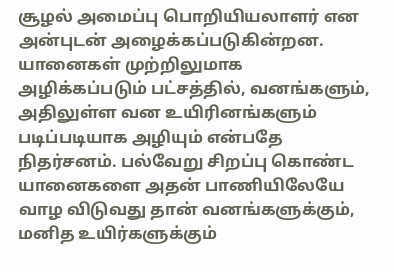சூழல் அமைப்பு பொறியியலாளர் என அன்புடன் அழைக்கப்படுகின்றன. யானைகள் முற்றிலுமாக அழிக்கப்படும் பட்சத்தில், வனங்களும், அதிலுள்ள வன உயிரினங்களும் படிப்படியாக அழியும் என்பதே நிதர்சனம். பல்வேறு சிறப்பு கொண்ட யானைகளை அதன் பாணியிலேயே வாழ விடுவது தான் வனங்களுக்கும், மனித உயிர்களுக்கும்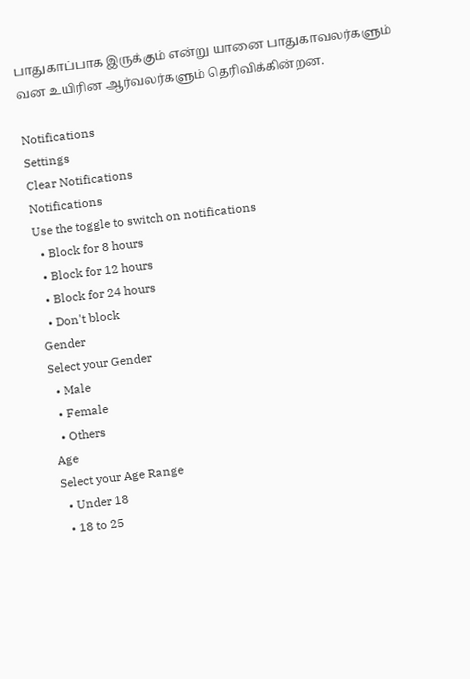பாதுகாப்பாக இருக்கும் என்று யானை பாதுகாவலர்களும் வன உயிரின ஆர்வலர்களும் தெரிவிக்கின்றன.

Notifications
Settings
Clear Notifications
Notifications
Use the toggle to switch on notifications
  • Block for 8 hours
  • Block for 12 hours
  • Block for 24 hours
  • Don't block
Gender
Select your Gender
  • Male
  • Female
  • Others
Age
Select your Age Range
  • Under 18
  • 18 to 25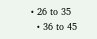• 26 to 35
  • 36 to 45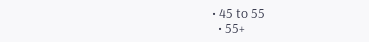• 45 to 55
  • 55+